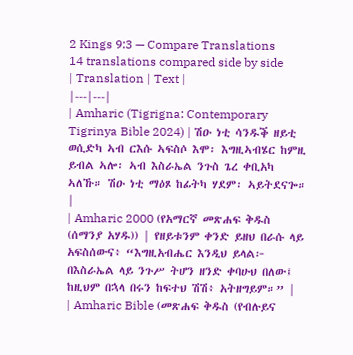2 Kings 9:3 — Compare Translations
14 translations compared side by side
| Translation | Text |
|---|---|
| Amharic (Tigrigna: Contemporary Tigrinya Bible 2024) | ሽዑ ነቲ ሳንዱቕ ዘይቲ ወሲድካ ኣብ ርእሱ ኣፍስሶ እሞ፡ እግዚኣብሄር ከምዚ ይብል ኣሎ፡ ኣብ እስራኤል ንጉስ ጌረ ቀቢአካ ኣለኹ። ሽዑ ነቲ ማዕጾ ከፊትካ ሃደም፡ ኣይትደናጐ። |
| Amharic 2000 (የአማርኛ መጽሐፍ ቅዱስ (ሰማንያ አሃዱ)) | የዘይቱንም ቀንድ ይዘህ በራሱ ላይ አፍስሰውና፥ “እግዚአብሔር እንዲህ ይላል፦ በእስራኤል ላይ ንጉሥ ትሆን ዘንድ ቀባሁህ በለው፤ ከዚህም በኋላ በሩን ከፍተህ ሽሽ፥ አትዘግይም።” |
| Amharic Bible (መጽሐፍ ቅዱስ (የብሉይና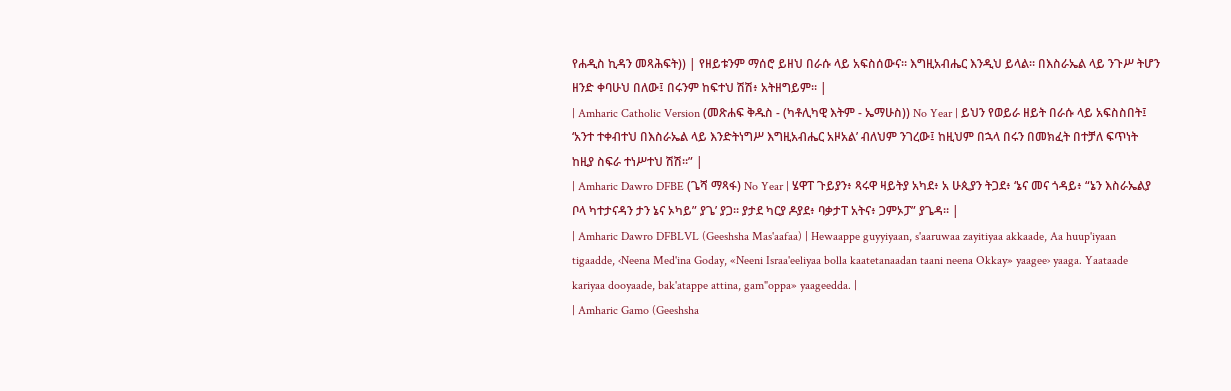የሐዲስ ኪዳን መጻሕፍት)) | የዘይቱንም ማሰሮ ይዘህ በራሱ ላይ አፍስሰውና። እግዚአብሔር እንዲህ ይላል። በእስራኤል ላይ ንጉሥ ትሆን ዘንድ ቀባሁህ በለው፤ በሩንም ከፍተህ ሽሽ፥ አትዘግይም። |
| Amharic Catholic Version (መጽሐፍ ቅዱስ - (ካቶሊካዊ እትም - ኤማሁስ)) No Year | ይህን የወይራ ዘይት በራሱ ላይ አፍስስበት፤ ‘አንተ ተቀብተህ በእስራኤል ላይ እንድትነግሥ እግዚአብሔር አዞአል’ ብለህም ንገረው፤ ከዚህም በኋላ በሩን በመክፈት በተቻለ ፍጥነት ከዚያ ስፍራ ተነሥተህ ሽሽ።” |
| Amharic Dawro DFBE (ጌሻ ማጻፋ) No Year | ሄዋፐ ጉይያን፥ ጻሩዋ ዛይትያ አካደ፥ አ ሁጲያን ትጋደ፥ ‘ኔና መና ጎዳይ፥ “ኔን እስራኤልያ ቦላ ካተታናዳን ታን ኔና ኦካይ” ያጌ’ ያጋ። ያታደ ካርያ ዶያደ፥ ባቃታፐ አትና፥ ጋምኦፓ” ያጌዳ። |
| Amharic Dawro DFBLVL (Geeshsha Mas'aafaa) | Hewaappe guyyiyaan, s'aaruwaa zayitiyaa akkaade, Aa huup'iyaan tigaadde, ‹Neena Med'ina Goday, «Neeni Israa'eeliyaa bolla kaatetanaadan taani neena Okkay» yaagee› yaaga. Yaataade kariyaa dooyaade, bak'atappe attina, gam"oppa» yaageedda. |
| Amharic Gamo (Geeshsha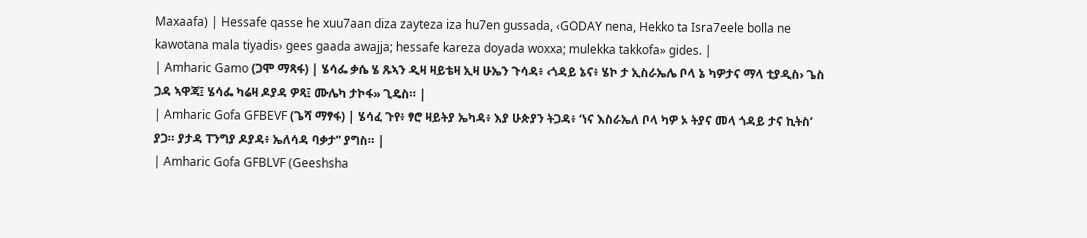Maxaafa) | Hessafe qasse he xuu7aan diza zayteza iza hu7en gussada, ‹GODAY nena, Hekko ta Isra7eele bolla ne kawotana mala tiyadis› gees gaada awajja; hessafe kareza doyada woxxa; mulekka takkofa» gides. |
| Amharic Gamo (ጋሞ ማጻፋ) | ሄሳፌ ቃሴ ሄ ጹኣን ዲዛ ዛይቴዛ ኢዛ ሁኤን ጉሳዳ፥ ‹ጎዳይ ኔና፥ ሄኮ ታ ኢስራኤሌ ቦላ ኔ ካዎታና ማላ ቲያዲስ› ጌስ ጋዳ ኣዋጃ፤ ሄሳፌ ካሬዛ ዶያዳ ዎጻ፤ ሙሌካ ታኮፋ» ጊዴስ። |
| Amharic Gofa GFBEVF (ጌሻ ማፃፋ) | ሄሳፈ ጉየ፥ ፃሮ ዛይትያ ኤካዳ፥ እያ ሁጵያን ትጋዳ፥ ‘ነና እስራኤለ ቦላ ካዎ ኦ ትያና መላ ጎዳይ ታና ኪትስ’ ያጋ። ያታዳ ፐንግያ ዶያዳ፥ ኤለሳዳ ባቃታ” ያግስ። |
| Amharic Gofa GFBLVF (Geeshsha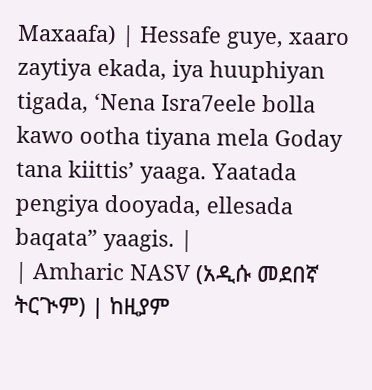Maxaafa) | Hessafe guye, xaaro zaytiya ekada, iya huuphiyan tigada, ‘Nena Isra7eele bolla kawo ootha tiyana mela Goday tana kiittis’ yaaga. Yaatada pengiya dooyada, ellesada baqata” yaagis. |
| Amharic NASV (አዲሱ መደበኛ ትርጒም) | ከዚያም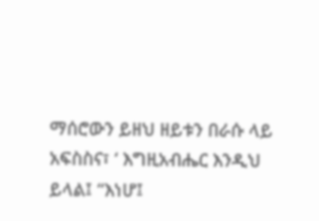ማሰሮውን ይዘህ ዘይቱን በራሱ ላይ አፍስስና፣ ‘ እግዚአብሔር እንዲህ ይላል፤ “እነሆ፤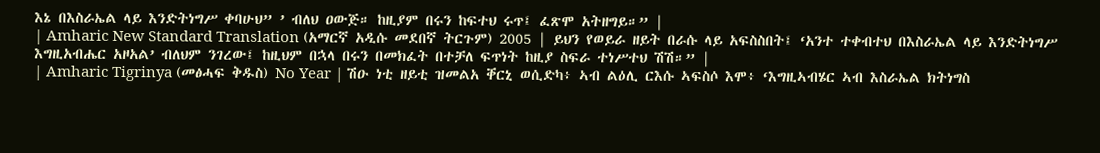እኔ በእስራኤል ላይ እንድትነግሥ ቀባሁህ” ’ ብለህ ዐውጅ። ከዚያም በሩን ከፍተህ ሩጥ፤ ፈጽሞ አትዘግይ።” |
| Amharic New Standard Translation (አማርኛ አዲሱ መደበኛ ትርጉም) 2005 | ይህን የወይራ ዘይት በራሱ ላይ አፍስስበት፤ ‘አንተ ተቀብተህ በእስራኤል ላይ እንድትነግሥ እግዚአብሔር አዞአል’ ብለህም ንገረው፤ ከዚህም በኋላ በሩን በመክፈት በተቻለ ፍጥነት ከዚያ ስፍራ ተነሥተህ ሽሽ።” |
| Amharic Tigrinya (መፅሓፍ ቅዱስ) No Year | ሽዑ ነቲ ዘይቲ ዝመልአ ቐርኒ ወሲድካ፥ ኣብ ልዕሊ ርእሱ ኣፍስሶ እሞ፥ ‘እግዚኣብሄር ኣብ እስራኤል ክትነግስ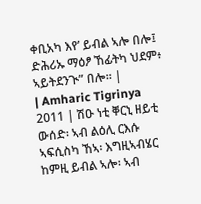ቀቢአካ እየ’ ይብል ኣሎ በሎ፤ ድሕሪኡ ማዕፆ ኸፊትካ ህደም፥ ኣይትደንጒ” በሎ። |
| Amharic Tigrinya 2011 | ሽዑ ነቲ ቐርኒ ዘይቲ ውሰድ፡ ኣብ ልዕሊ ርእሱ ኣፍሲስካ ኸኣ፡ እግዚኣብሄር ከምዚ ይብል ኣሎ፡ ኣብ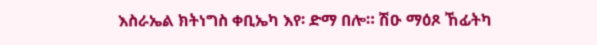እስራኤል ክትነግስ ቀቢኤካ እየ፡ ድማ በሎ። ሽዑ ማዕጾ ኸፊትካ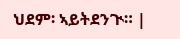ህደም፡ ኣይትደንጒ። |